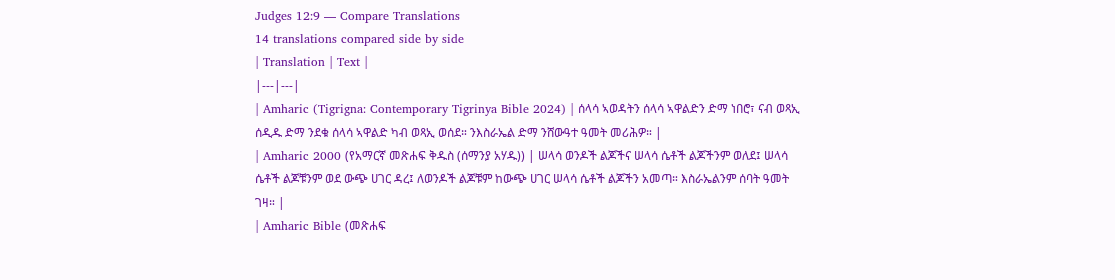Judges 12:9 — Compare Translations
14 translations compared side by side
| Translation | Text |
|---|---|
| Amharic (Tigrigna: Contemporary Tigrinya Bible 2024) | ሰላሳ ኣወዳትን ሰላሳ ኣዋልድን ድማ ነበሮ፣ ናብ ወጻኢ ሰዲዱ ድማ ንደቁ ሰላሳ ኣዋልድ ካብ ወጻኢ ወሰደ። ንእስራኤል ድማ ንሸውዓተ ዓመት መሪሕዎ። |
| Amharic 2000 (የአማርኛ መጽሐፍ ቅዱስ (ሰማንያ አሃዱ)) | ሠላሳ ወንዶች ልጆችና ሠላሳ ሴቶች ልጆችንም ወለደ፤ ሠላሳ ሴቶች ልጆቹንም ወደ ውጭ ሀገር ዳረ፤ ለወንዶች ልጆቹም ከውጭ ሀገር ሠላሳ ሴቶች ልጆችን አመጣ። እስራኤልንም ሰባት ዓመት ገዛ። |
| Amharic Bible (መጽሐፍ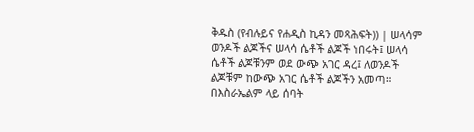ቅዱስ (የብሉይና የሐዲስ ኪዳን መጻሕፍት)) | ሠላሳም ወንዶች ልጆችና ሠላሳ ሴቶች ልጆች ነበሩት፤ ሠላሳ ሴቶች ልጆቹንም ወደ ውጭ አገር ዳረ፤ ለወንዶች ልጆቹም ከውጭ አገር ሴቶች ልጆችን አመጣ። በእስራኤልም ላይ ሰባት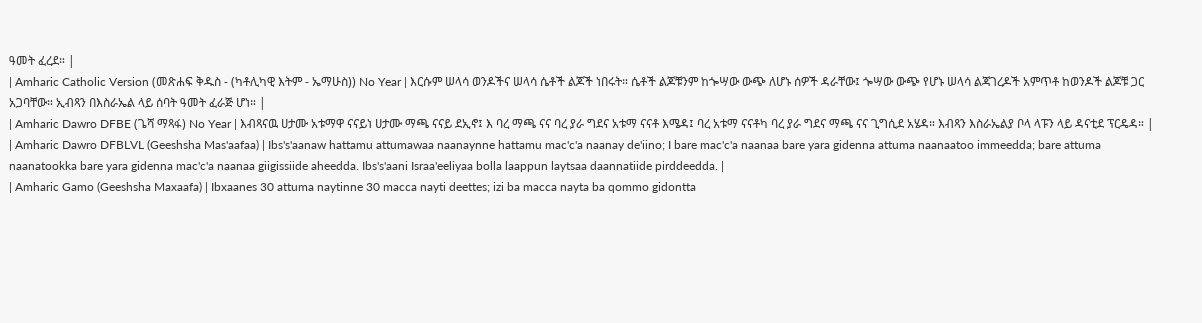ዓመት ፈረደ። |
| Amharic Catholic Version (መጽሐፍ ቅዱስ - (ካቶሊካዊ እትም - ኤማሁስ)) No Year | እርሱም ሠላሳ ወንዶችና ሠላሳ ሴቶች ልጆች ነበሩት። ሴቶች ልጆቹንም ከጐሣው ውጭ ለሆኑ ሰዎች ዳራቸው፤ ጐሣው ውጭ የሆኑ ሠላሳ ልጃገረዶች አምጥቶ ከወንዶች ልጆቹ ጋር አጋባቸው። ኢብጻን በእስራኤል ላይ ሰባት ዓመት ፈራጅ ሆነ። |
| Amharic Dawro DFBE (ጌሻ ማጻፋ) No Year | እብጻናዉ ሀታሙ አቱማዋ ናናይነ ሀታሙ ማጫ ናናይ ደኢኖ፤ እ ባረ ማጫ ናና ባረ ያራ ግደና አቱማ ናናቶ እሜዳ፤ ባረ አቱማ ናናቶካ ባረ ያራ ግደና ማጫ ናና ጊግሲደ አሄዳ። እብጻን እስራኤልያ ቦላ ላፑን ላይ ዳናቲደ ፕርዴዳ። |
| Amharic Dawro DFBLVL (Geeshsha Mas'aafaa) | Ibs's'aanaw hattamu attumawaa naanaynne hattamu mac'c'a naanay de'iino; I bare mac'c'a naanaa bare yara gidenna attuma naanaatoo immeedda; bare attuma naanatookka bare yara gidenna mac'c'a naanaa giigissiide aheedda. Ibs's'aani Israa'eeliyaa bolla laappun laytsaa daannatiide pirddeedda. |
| Amharic Gamo (Geeshsha Maxaafa) | Ibxaanes 30 attuma naytinne 30 macca nayti deettes; izi ba macca nayta ba qommo gidontta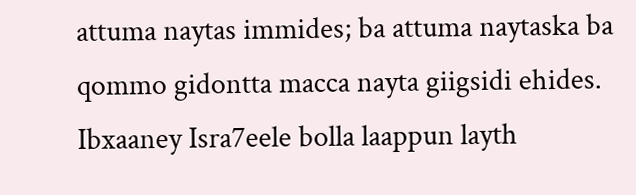attuma naytas immides; ba attuma naytaska ba qommo gidontta macca nayta giigsidi ehides. Ibxaaney Isra7eele bolla laappun layth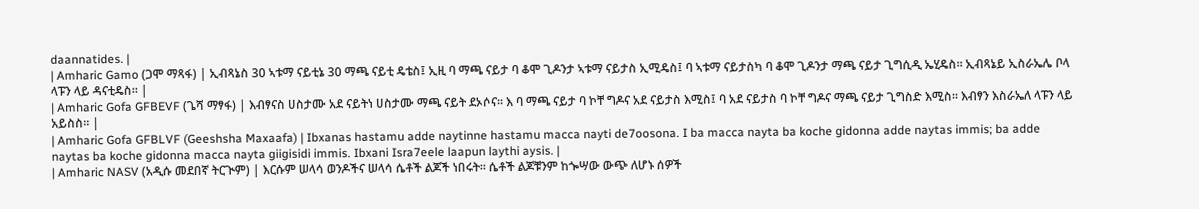daannatides. |
| Amharic Gamo (ጋሞ ማጻፋ) | ኢብጻኔስ 30 ኣቱማ ናይቲኔ 30 ማጫ ናይቲ ዴቴስ፤ ኢዚ ባ ማጫ ናይታ ባ ቆሞ ጊዶንታ ኣቱማ ናይታስ ኢሚዴስ፤ ባ ኣቱማ ናይታስካ ባ ቆሞ ጊዶንታ ማጫ ናይታ ጊግሲዲ ኤሂዴስ። ኢብጻኔይ ኢስራኤሌ ቦላ ላፑን ላይ ዳናቲዴስ። |
| Amharic Gofa GFBEVF (ጌሻ ማፃፋ) | እብፃናስ ሀስታሙ አደ ናይትነ ሀስታሙ ማጫ ናይት ደኦሶና። እ ባ ማጫ ናይታ ባ ኮቸ ግዶና አደ ናይታስ እሚስ፤ ባ አደ ናይታስ ባ ኮቸ ግዶና ማጫ ናይታ ጊግስድ እሚስ። እብፃን እስራኤለ ላፑን ላይ አይስስ። |
| Amharic Gofa GFBLVF (Geeshsha Maxaafa) | Ibxanas hastamu adde naytinne hastamu macca nayti de7oosona. I ba macca nayta ba koche gidonna adde naytas immis; ba adde naytas ba koche gidonna macca nayta giigisidi immis. Ibxani Isra7eele laapun laythi aysis. |
| Amharic NASV (አዲሱ መደበኛ ትርጒም) | እርሱም ሠላሳ ወንዶችና ሠላሳ ሴቶች ልጆች ነበሩት። ሴቶች ልጆቹንም ከጐሣው ውጭ ለሆኑ ሰዎች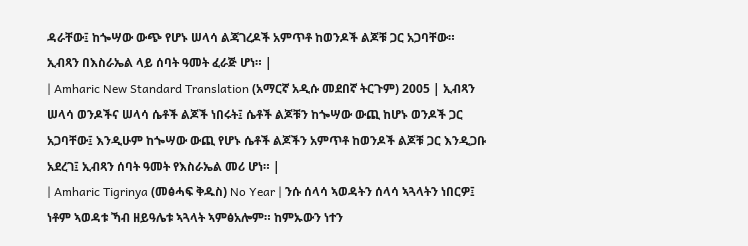ዳራቸው፤ ከጐሣው ውጭ የሆኑ ሠላሳ ልጃገረዶች አምጥቶ ከወንዶች ልጆቹ ጋር አጋባቸው። ኢብጻን በእስራኤል ላይ ሰባት ዓመት ፈራጅ ሆነ። |
| Amharic New Standard Translation (አማርኛ አዲሱ መደበኛ ትርጉም) 2005 | ኢብጻን ሠላሳ ወንዶችና ሠላሳ ሴቶች ልጆች ነበሩት፤ ሴቶች ልጆቹን ከጐሣው ውጪ ከሆኑ ወንዶች ጋር አጋባቸው፤ እንዲሁም ከጐሣው ውጪ የሆኑ ሴቶች ልጆችን አምጥቶ ከወንዶች ልጆቹ ጋር እንዲጋቡ አደረገ፤ ኢብጻን ሰባት ዓመት የእስራኤል መሪ ሆነ። |
| Amharic Tigrinya (መፅሓፍ ቅዱስ) No Year | ንሱ ሰላሳ ኣወዳትን ሰላሳ ኣጓላትን ነበርዎ፤ ነቶም ኣወዳቱ ኻብ ዘይዓሌቱ ኣጓላት ኣምፅአሎም። ከምኡውን ነተን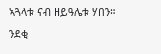ኣጓላቱ ናብ ዘይዓሌቱ ሃበን። ንደቂ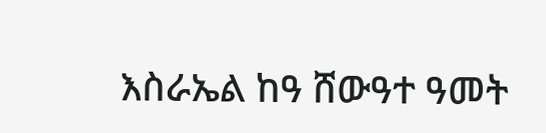እስራኤል ከዓ ሸውዓተ ዓመት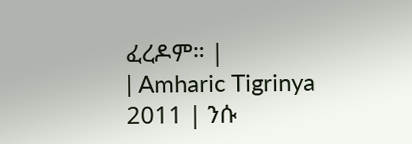ፈረዶም። |
| Amharic Tigrinya 2011 | ንሱ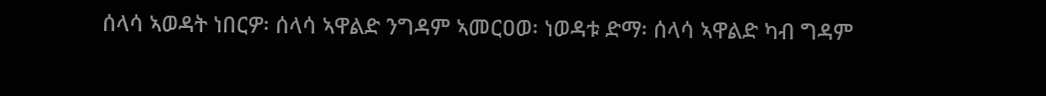ሰላሳ ኣወዳት ነበርዎ፡ ሰላሳ ኣዋልድ ንግዳም ኣመርዐወ፡ ነወዳቱ ድማ፡ ሰላሳ ኣዋልድ ካብ ግዳም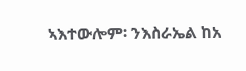ኣእተውሎም፡ ንእስራኤል ከአ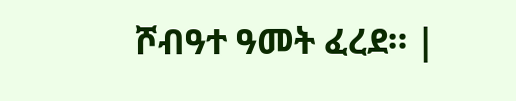ሾብዓተ ዓመት ፈረደ። |